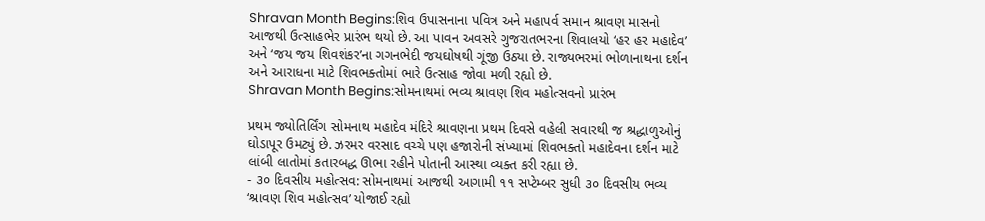Shravan Month Begins:શિવ ઉપાસનાના પવિત્ર અને મહાપર્વ સમાન શ્રાવણ માસનો આજથી ઉત્સાહભેર પ્રારંભ થયો છે. આ પાવન અવસરે ગુજરાતભરના શિવાલયો ‘હર હર મહાદેવ’ અને ‘જય જય શિવશંકર’ના ગગનભેદી જયઘોષથી ગૂંજી ઉઠ્યા છે. રાજ્યભરમાં ભોળાનાથના દર્શન અને આરાધના માટે શિવભક્તોમાં ભારે ઉત્સાહ જોવા મળી રહ્યો છે.
Shravan Month Begins:સોમનાથમાં ભવ્ય શ્રાવણ શિવ મહોત્સવનો પ્રારંભ

પ્રથમ જ્યોતિર્લિંગ સોમનાથ મહાદેવ મંદિરે શ્રાવણના પ્રથમ દિવસે વહેલી સવારથી જ શ્રદ્ધાળુઓનું ઘોડાપૂર ઉમટ્યું છે. ઝરમર વરસાદ વચ્ચે પણ હજારોની સંખ્યામાં શિવભક્તો મહાદેવના દર્શન માટે લાંબી લાતોમાં કતારબદ્ધ ઊભા રહીને પોતાની આસ્થા વ્યક્ત કરી રહ્યા છે.
- ૩૦ દિવસીય મહોત્સવ: સોમનાથમાં આજથી આગામી ૧૧ સપ્ટેમ્બર સુધી ૩૦ દિવસીય ભવ્ય ‘શ્રાવણ શિવ મહોત્સવ’ યોજાઈ રહ્યો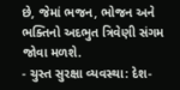છે, જેમાં ભજન, ભોજન અને ભક્તિનો અદભુત ત્રિવેણી સંગમ જોવા મળશે.
- ચુસ્ત સુરક્ષા વ્યવસ્થા: દેશ-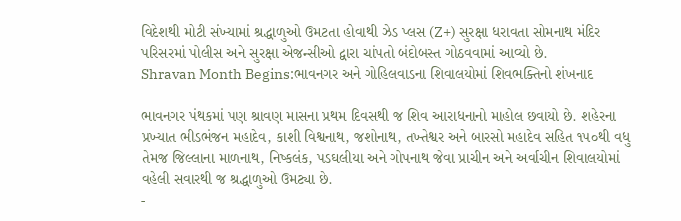વિદેશથી મોટી સંખ્યામાં શ્રદ્ધાળુઓ ઉમટતા હોવાથી ઝેડ પ્લસ (Z+) સુરક્ષા ધરાવતા સોમનાથ મંદિર પરિસરમાં પોલીસ અને સુરક્ષા એજન્સીઓ દ્વારા ચાંપતો બંદોબસ્ત ગોઠવવામાં આવ્યો છે.
Shravan Month Begins:ભાવનગર અને ગોહિલવાડના શિવાલયોમાં શિવભક્તિનો શંખનાદ

ભાવનગર પંથકમાં પણ શ્રાવણ માસના પ્રથમ દિવસથી જ શિવ આરાધનાનો માહોલ છવાયો છે. શહેરના પ્રખ્યાત ભીડભંજન મહાદેવ, કાશી વિશ્વનાથ, જશોનાથ, તખ્તેશ્વર અને બારસો મહાદેવ સહિત ૧૫૦થી વધુ તેમજ જિલ્લાના માળનાથ, નિષ્કલંક, પડઘલીયા અને ગોપનાથ જેવા પ્રાચીન અને અર્વાચીન શિવાલયોમાં વહેલી સવારથી જ શ્રદ્ધાળુઓ ઉમટ્યા છે.
-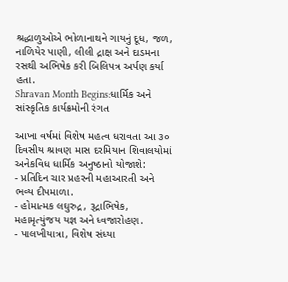શ્રદ્ધાળુઓએ ભોળાનાથને ગાયનું દૂધ, જળ, નાળિયેર પાણી, લીલી દ્રાક્ષ અને દાડમના રસથી અભિષેક કરી બિલિપત્ર અર્પણ કર્યા હતા.
Shravan Month Begins:ધાર્મિક અને સાંસ્કૃતિક કાર્યક્રમોની રંગત

આખા વર્ષમાં વિશેષ મહત્વ ધરાવતા આ ૩૦ દિવસીય શ્રાવણ માસ દરમિયાન શિવાલયોમાં અનેકવિધ ધાર્મિક અનુષ્ઠાનો યોજાશે:
- પ્રતિદિન ચાર પ્રહરની મહાઆરતી અને ભવ્ય દીપમાળા.
- હોમાત્મક લઘુરુદ્ર, રૂદ્રાભિષેક, મહામૃત્યુંજય યજ્ઞ અને ધ્વજારોહણ.
- પાલખીયાત્રા, વિશેષ સંધ્યા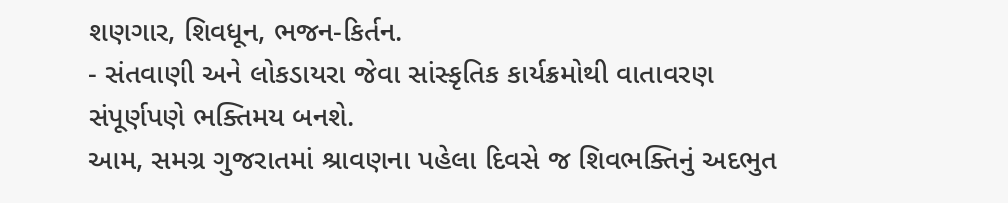શણગાર, શિવધૂન, ભજન-કિર્તન.
- સંતવાણી અને લોકડાયરા જેવા સાંસ્કૃતિક કાર્યક્રમોથી વાતાવરણ સંપૂર્ણપણે ભક્તિમય બનશે.
આમ, સમગ્ર ગુજરાતમાં શ્રાવણના પહેલા દિવસે જ શિવભક્તિનું અદભુત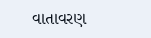વાતાવરણ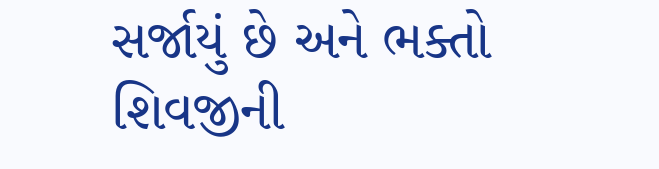સર્જાયું છે અને ભક્તો શિવજીની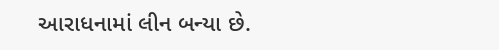આરાધનામાં લીન બન્યા છે.